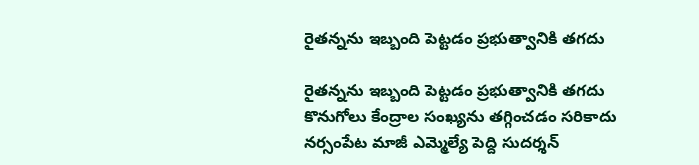రైతన్నను ఇబ్బంది పెట్టడం ప్రభుత్వానికి తగదు

రైతన్నను ఇబ్బంది పెట్టడం ప్రభుత్వానికి తగదు కొనుగోలు కేంద్రాల సంఖ్యను తగ్గించడం స‌రికాదు న‌ర్సంపేట మాజీ ఎమ్మెల్యే పెద్ది సుద‌ర్శ‌న్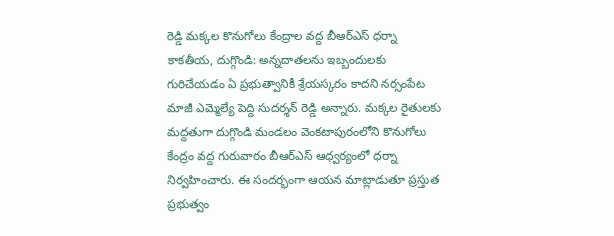రెడ్డి మక్కల కొనుగోలు కేంద్రాల వద్ద బీఆర్ఎస్ ధర్నా కాకతీయ, దుగ్గొండి: అన్నదాతలను ఇబ్బందులకు గురిచేయడం ఏ ప్రభుత్వానికీ శ్రేయస్కరం కాదని నర్సంపేట మాజీ ఎమ్మెల్యే పెద్ది సుదర్శన్ రెడ్డి అన్నారు. మక్కల రైతులకు మద్దతుగా దుగ్గొండి మండలం వెంకటాపురంలోని కొనుగోలు కేంద్రం వద్ద గురువారం బీఆర్ఎస్ ఆధ్వర్యంలో ధర్నా నిర్వహించారు. ఈ సందర్భంగా ఆయన మాట్లాడుతూ ప్రస్తుత ప్రభుత్వం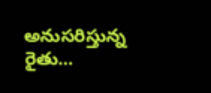అనుసరిస్తున్న రైతు...